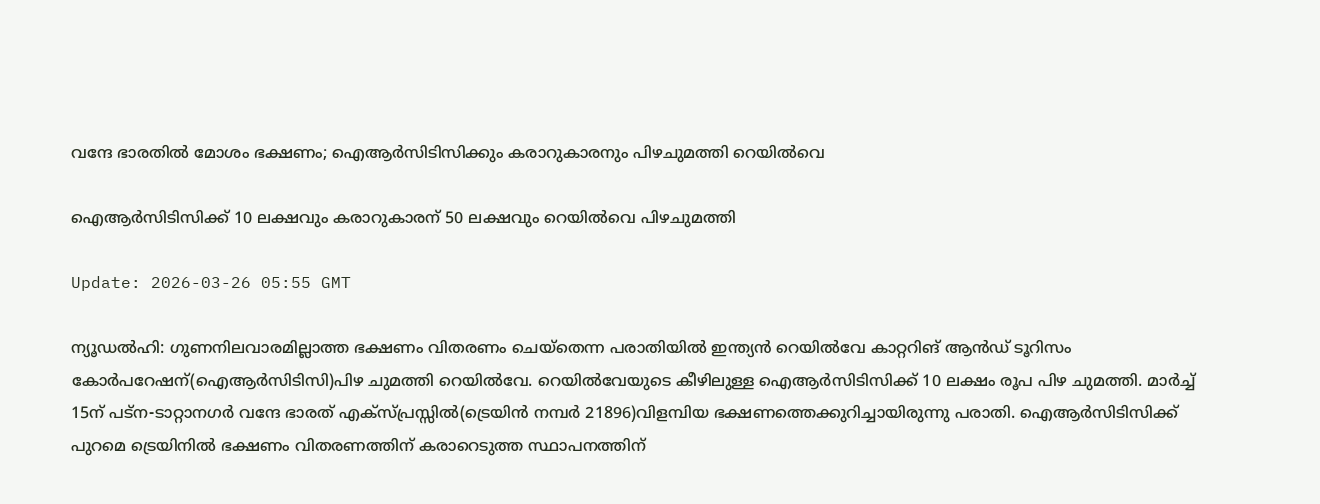വന്ദേ ഭാരതില്‍ മോശം ഭക്ഷണം; ഐആര്‍സിടിസിക്കും കരാറുകാരനും പിഴചുമത്തി റെയില്‍വെ

ഐആര്‍സിടിസിക്ക് 10 ലക്ഷവും കരാറുകാരന് 50 ലക്ഷവും റെയില്‍വെ പിഴചുമത്തി

Update: 2026-03-26 05:55 GMT

ന്യൂഡല്‍ഹി: ഗുണനിലവാരമില്ലാത്ത ഭക്ഷണം വിതരണം ചെയ്തെന്ന പരാതിയില്‍ ഇന്ത്യന്‍ റെയില്‍വേ കാറ്ററിങ് ആന്‍ഡ് ടൂറിസം കോര്‍പറേഷന്(ഐആര്‍സിടിസി)പിഴ ചുമത്തി റെയില്‍വേ. റെയില്‍വേയുടെ കീഴിലുള്ള ഐആര്‍സിടിസിക്ക് 10 ലക്ഷം രൂപ പിഴ ചുമത്തി. മാര്‍ച്ച് 15ന് പട്‌ന-ടാറ്റാനഗര്‍ വന്ദേ ഭാരത് എക്‌സ്പ്രസ്സില്‍(ട്രെയിന്‍ നമ്പര്‍ 21896)വിളമ്പിയ ഭക്ഷണത്തെക്കുറിച്ചായിരുന്നു പരാതി. ഐആര്‍സിടിസിക്ക് പുറമെ ട്രെയിനില്‍ ഭക്ഷണം വിതരണത്തിന് കരാറെടുത്ത സ്ഥാപനത്തിന്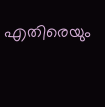എതിരെയും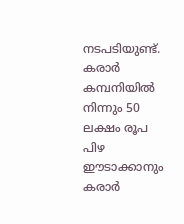നടപടിയുണ്ട്. കരാര്‍ കമ്പനിയില്‍ നിന്നും 50 ലക്ഷം രൂപ പിഴ ഈടാക്കാനും കരാര്‍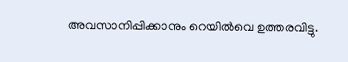അവസാനിപ്പിക്കാനും റെയില്‍വെ ഉത്തരവിട്ടു.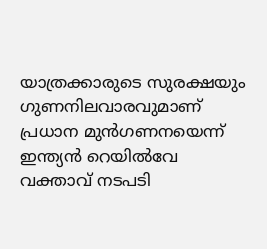യാത്രക്കാരുടെ സുരക്ഷയും ഗുണനിലവാരവുമാണ് പ്രധാന മുന്‍ഗണനയെന്ന് ഇന്ത്യന്‍ റെയില്‍വേ വക്താവ് നടപടി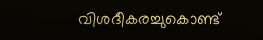വിശദീകരച്ചുകൊണ്ട്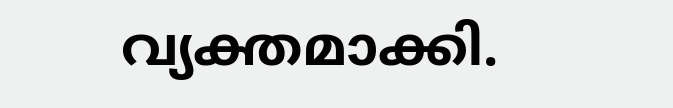വ്യക്തമാക്കി.